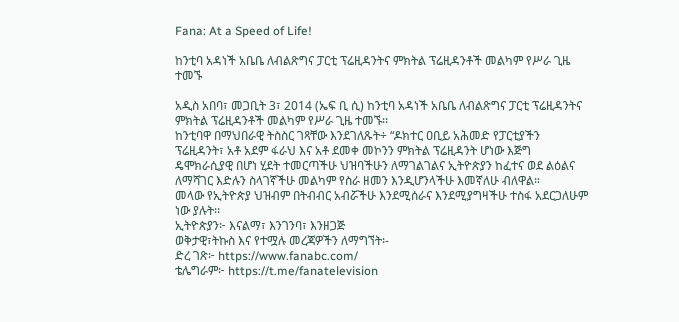Fana: At a Speed of Life!

ከንቲባ አዳነች አቤቤ ለብልጽግና ፓርቲ ፕሬዚዳንትና ምክትል ፕሬዚዳንቶች መልካም የሥራ ጊዜ ተመኙ

አዲስ አበባ፣ መጋቢት 3፣ 2014 (ኤፍ ቢ ሲ) ከንቲባ አዳነች አቤቤ ለብልጽግና ፓርቲ ፕሬዚዳንትና ምክትል ፕሬዚዳንቶች መልካም የሥራ ጊዜ ተመኙ፡፡
ከንቲባዋ በማህበራዊ ትስስር ገጻቸው እንደገለጹት÷ “ዶክተር ዐቢይ አሕመድ የፓርቲያችን ፕሬዚዳንት፣ አቶ አደም ፋራህ እና አቶ ደመቀ መኮንን ምክትል ፕሬዚዳንት ሆነው እጅግ ዴሞክራሲያዊ በሆነ ሂደት ተመርጣችሁ ህዝባችሁን ለማገልገልና ኢትዮጵያን ከፈተና ወደ ልዕልና ለማሻገር እድሉን ስላገኛችሁ መልካም የስራ ዘመን እንዲሆንላችሁ እመኛለሁ ብለዋል።
መላው የኢትዮጵያ ህዝብም በትብብር አብሯችሁ እንደሚሰራና እንደሚያግዛችሁ ተስፋ አደርጋለሁም ነው ያሉት፡፡
ኢትዮጵያን፦ እናልማ፣ እንገንባ፣ እንዘጋጅ
ወቅታዊ፣ትኩስ እና የተሟሉ መረጃዎችን ለማግኘት፡-
ድረ ገጽ፦ https://www.fanabc.com/
ቴሌግራም፦ https://t.me/fanatelevision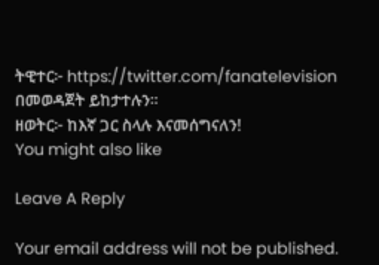ትዊተር፦ https://twitter.com/fanatelevision በመወዳጀት ይከታተሉን፡፡
ዘወትር፦ ከእኛ ጋር ስላሉ እናመሰግናለን!
You might also like

Leave A Reply

Your email address will not be published.